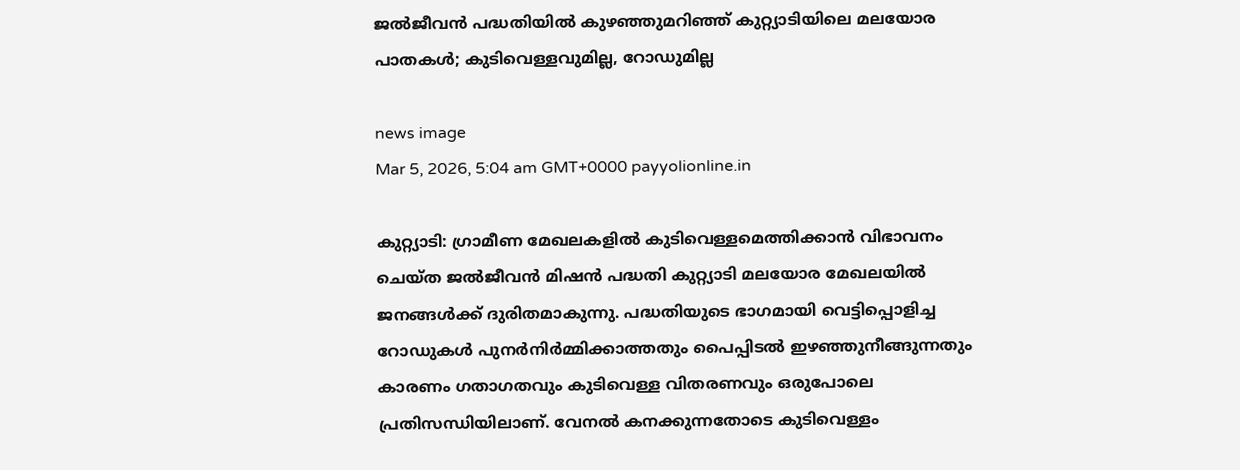ജൽജീവൻ പദ്ധതിയിൽ കുഴഞ്ഞുമറിഞ്ഞ് കുറ്റ്യാടിയിലെ മലയോര പാതകൾ; കുടിവെള്ളവുമില്ല, റോഡുമില്ല

news image
Mar 5, 2026, 5:04 am GMT+0000 payyolionline.in

കുറ്റ്യാടി: ഗ്രാമീണ മേഖലകളിൽ കുടിവെള്ളമെത്തിക്കാൻ വിഭാവനം ചെയ്ത ജൽജീവൻ മിഷൻ പദ്ധതി കുറ്റ്യാടി മലയോര മേഖലയിൽ ജനങ്ങൾക്ക് ദുരിതമാകുന്നു. പദ്ധതിയുടെ ഭാഗമായി വെട്ടിപ്പൊളിച്ച റോഡുകൾ പുനർനിർമ്മിക്കാത്തതും പൈപ്പിടൽ ഇഴഞ്ഞുനീങ്ങുന്നതും കാരണം ഗതാഗതവും കുടിവെള്ള വിതരണവും ഒരുപോലെ പ്രതിസന്ധിയിലാണ്. വേനൽ കനക്കുന്നതോടെ കുടിവെള്ളം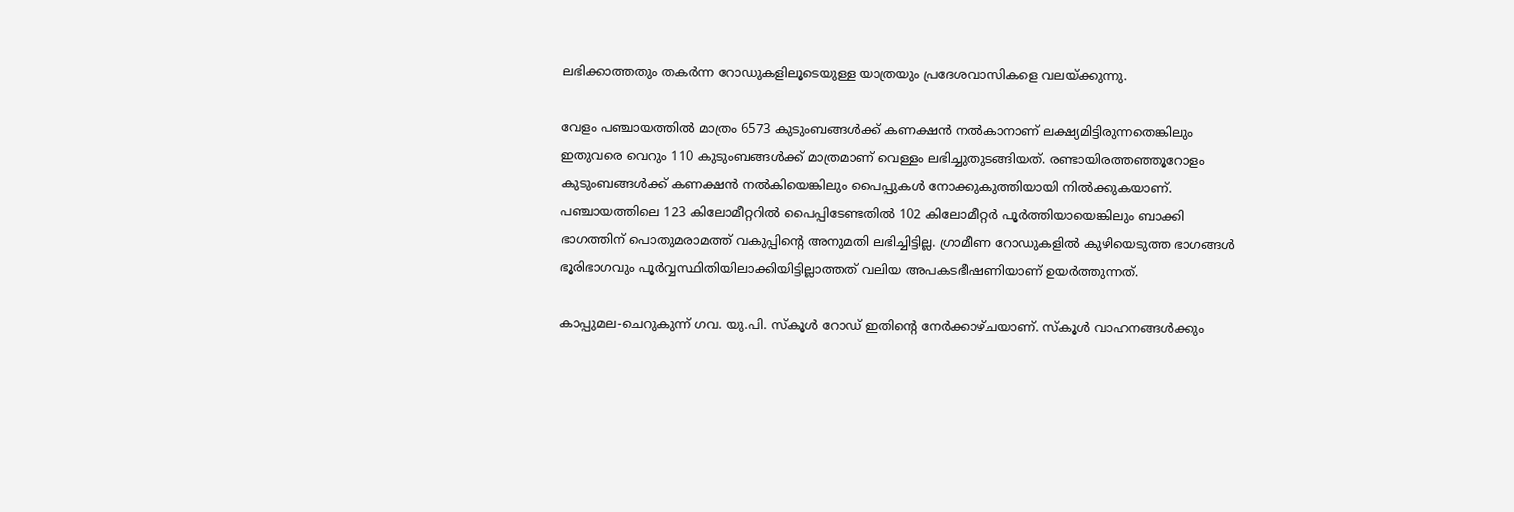ലഭിക്കാത്തതും തകർന്ന റോഡുകളിലൂടെയുള്ള യാത്രയും പ്രദേശവാസികളെ വലയ്ക്കുന്നു.

വേളം പഞ്ചായത്തിൽ മാത്രം 6573 കുടുംബങ്ങൾക്ക് കണക്ഷൻ നൽകാനാണ് ലക്ഷ്യമിട്ടിരുന്നതെങ്കിലും ഇതുവരെ വെറും 110 കുടുംബങ്ങൾക്ക് മാത്രമാണ് വെള്ളം ലഭിച്ചുതുടങ്ങിയത്. രണ്ടായിരത്തഞ്ഞൂറോളം കുടുംബങ്ങൾക്ക് കണക്ഷൻ നൽകിയെങ്കിലും പൈപ്പുകൾ നോക്കുകുത്തിയായി നിൽക്കുകയാണ്. പഞ്ചായത്തിലെ 123 കിലോമീറ്ററിൽ പൈപ്പിടേണ്ടതിൽ 102 കിലോമീറ്റർ പൂർത്തിയായെങ്കിലും ബാക്കി ഭാഗത്തിന് പൊതുമരാമത്ത് വകുപ്പിന്റെ അനുമതി ലഭിച്ചിട്ടില്ല. ഗ്രാമീണ റോഡുകളിൽ കുഴിയെടുത്ത ഭാഗങ്ങൾ ഭൂരിഭാഗവും പൂർവ്വസ്ഥിതിയിലാക്കിയിട്ടില്ലാത്തത് വലിയ അപകടഭീഷണിയാണ് ഉയർത്തുന്നത്.

കാപ്പുമല-ചെറുകുന്ന് ഗവ. യു.പി. സ്കൂൾ റോഡ് ഇതിന്റെ നേർക്കാഴ്ചയാണ്. സ്കൂൾ വാഹനങ്ങൾക്കും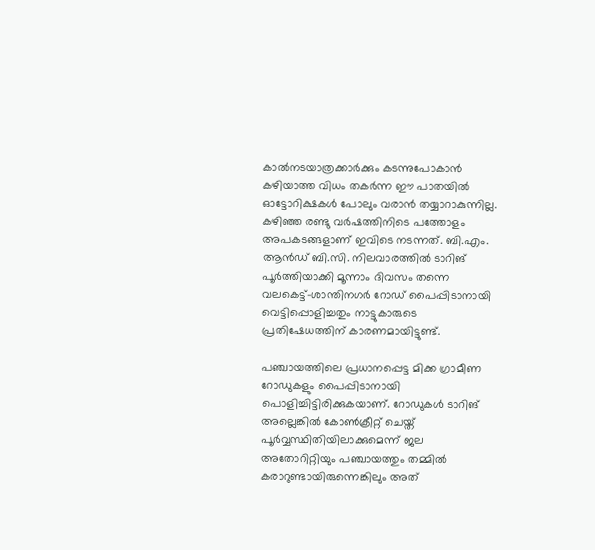കാൽനടയാത്രക്കാർക്കും കടന്നുപോകാൻ കഴിയാത്ത വിധം തകർന്ന ഈ പാതയിൽ ഓട്ടോറിക്ഷകൾ പോലും വരാൻ തയ്യാറാകുന്നില്ല. കഴിഞ്ഞ രണ്ടു വർഷത്തിനിടെ പത്തോളം അപകടങ്ങളാണ് ഇവിടെ നടന്നത്. ബി.എം. ആൻഡ് ബി.സി. നിലവാരത്തിൽ ടാറിങ് പൂർത്തിയാക്കി മൂന്നാം ദിവസം തന്നെ വലകെട്ട്-ശാന്തിനഗർ റോഡ് പൈപ്പിടാനായി വെട്ടിപ്പൊളിച്ചതും നാട്ടുകാരുടെ പ്രതിഷേധത്തിന് കാരണമായിട്ടുണ്ട്.

പഞ്ചായത്തിലെ പ്രധാനപ്പെട്ട മിക്ക ഗ്രാമീണ റോഡുകളും പൈപ്പിടാനായി പൊളിച്ചിട്ടിരിക്കുകയാണ്. റോഡുകൾ ടാറിങ് അല്ലെങ്കിൽ കോൺക്രീറ്റ് ചെയ്ത് പൂർവ്വസ്ഥിതിയിലാക്കുമെന്ന് ജല അതോറിറ്റിയും പഞ്ചായത്തും തമ്മിൽ കരാറുണ്ടായിരുന്നെങ്കിലും അത്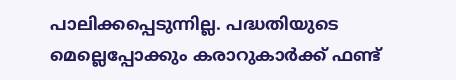പാലിക്കപ്പെടുന്നില്ല. പദ്ധതിയുടെ മെല്ലെപ്പോക്കും കരാറുകാർക്ക് ഫണ്ട്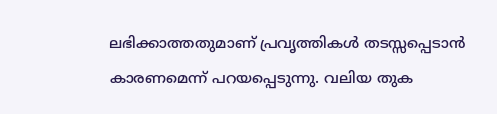ലഭിക്കാത്തതുമാണ് പ്രവൃത്തികൾ തടസ്സപ്പെടാൻ കാരണമെന്ന് പറയപ്പെടുന്നു. വലിയ തുക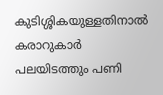കുടിശ്ശികയുള്ളതിനാൽ കരാറുകാർ പലയിടത്തും പണി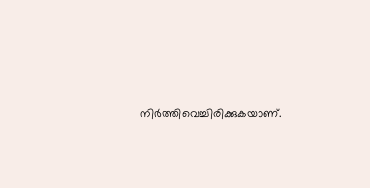നിർത്തിവെച്ചിരിക്കുകയാണ്.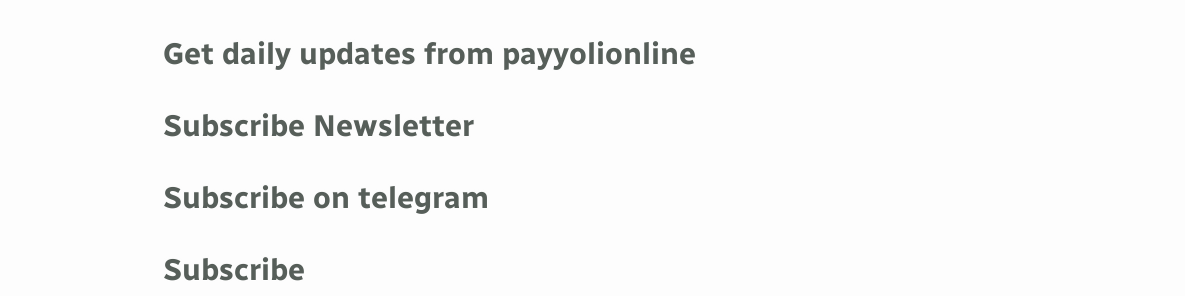Get daily updates from payyolionline

Subscribe Newsletter

Subscribe on telegram

Subscribe